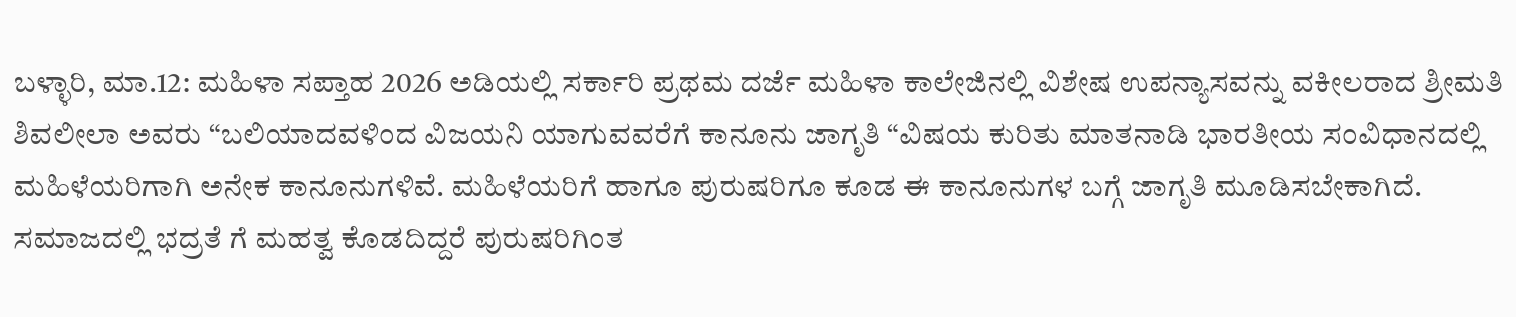ಬಳ್ಳಾರಿ, ಮಾ.12: ಮಹಿಳಾ ಸಪ್ತಾಹ 2026 ಅಡಿಯಲ್ಲಿ ಸರ್ಕಾರಿ ಪ್ರಥಮ ದರ್ಜೆ ಮಹಿಳಾ ಕಾಲೇಜಿನಲ್ಲಿ ವಿಶೇಷ ಉಪನ್ಯಾಸವನ್ನು ವಕೀಲರಾದ ಶ್ರೀಮತಿ ಶಿವಲೀಲಾ ಅವರು “ಬಲಿಯಾದವಳಿಂದ ವಿಜಯನಿ ಯಾಗುವವರೆಗೆ ಕಾನೂನು ಜಾಗೃತಿ “ವಿಷಯ ಕುರಿತು ಮಾತನಾಡಿ ಭಾರತೀಯ ಸಂವಿಧಾನದಲ್ಲಿ ಮಹಿಳೆಯರಿಗಾಗಿ ಅನೇಕ ಕಾನೂನುಗಳಿವೆ. ಮಹಿಳೆಯರಿಗೆ ಹಾಗೂ ಪುರುಷರಿಗೂ ಕೂಡ ಈ ಕಾನೂನುಗಳ ಬಗ್ಗೆ ಜಾಗೃತಿ ಮೂಡಿಸಬೇಕಾಗಿದೆ. ಸಮಾಜದಲ್ಲಿ ಭದ್ರತೆ ಗೆ ಮಹತ್ವ ಕೊಡದಿದ್ದರೆ ಪುರುಷರಿಗಿಂತ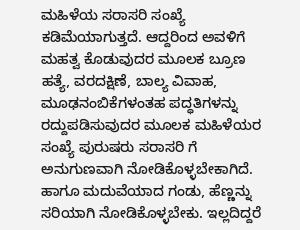ಮಹಿಳೆಯ ಸರಾಸರಿ ಸಂಖ್ಯೆ ಕಡಿಮೆಯಾಗುತ್ತದೆ. ಆದ್ದರಿಂದ ಅವಳಿಗೆ ಮಹತ್ವ ಕೊಡುವುದರ ಮೂಲಕ ಬ್ರೂಣ ಹತ್ಯೆ, ವರದಕ್ಷಿಣೆ, ಬಾಲ್ಯ ವಿವಾಹ, ಮೂಢನಂಬಿಕೆಗಳಂತಹ ಪದ್ಧತಿಗಳನ್ನು ರದ್ದುಪಡಿಸುವುದರ ಮೂಲಕ ಮಹಿಳೆಯರ ಸಂಖ್ಯೆ ಪುರುಷರು ಸರಾಸರಿ ಗೆ ಅನುಗುಣವಾಗಿ ನೋಡಿಕೊಳ್ಳಬೇಕಾಗಿದೆ. ಹಾಗೂ ಮದುವೆಯಾದ ಗಂಡು, ಹೆಣ್ಣನ್ನು ಸರಿಯಾಗಿ ನೋಡಿಕೊಳ್ಳಬೇಕು. ಇಲ್ಲದಿದ್ದರೆ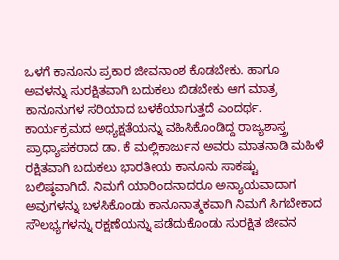ಒಳಗೆ ಕಾನೂನು ಪ್ರಕಾರ ಜೀವನಾಂಶ ಕೊಡಬೇಕು. ಹಾಗೂ ಅವಳನ್ನು ಸುರಕ್ಷಿತವಾಗಿ ಬದುಕಲು ಬಿಡಬೇಕು ಆಗ ಮಾತ್ರ ಕಾನೂನುಗಳ ಸರಿಯಾದ ಬಳಕೆಯಾಗುತ್ತದೆ ಎಂದರ್ಥ. ಕಾರ್ಯಕ್ರಮದ ಅಧ್ಯಕ್ಷತೆಯನ್ನು ವಹಿಸಿಕೊಂಡಿದ್ದ ರಾಜ್ಯಶಾಸ್ತ್ರ ಪ್ರಾಧ್ಯಾಪಕರಾದ ಡಾ. ಕೆ ಮಲ್ಲಿಕಾರ್ಜುನ ಅವರು ಮಾತನಾಡಿ ಮಹಿಳೆ ರಕ್ಷಿತವಾಗಿ ಬದುಕಲು ಭಾರತೀಯ ಕಾನೂನು ಸಾಕಷ್ಟು ಬಲಿಷ್ಠವಾಗಿದೆ. ನಿಮಗೆ ಯಾರಿಂದನಾದರೂ ಅನ್ಯಾಯವಾದಾಗ ಅವುಗಳನ್ನು ಬಳಸಿಕೊಂಡು ಕಾನೂನಾತ್ಮಕವಾಗಿ ನಿಮಗೆ ಸಿಗಬೇಕಾದ ಸೌಲಭ್ಯಗಳನ್ನು ರಕ್ಷಣೆಯನ್ನು ಪಡೆದುಕೊಂಡು ಸುರಕ್ಷಿತ ಜೀವನ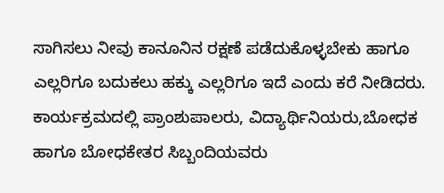ಸಾಗಿಸಲು ನೀವು ಕಾನೂನಿನ ರಕ್ಷಣೆ ಪಡೆದುಕೊಳ್ಳಬೇಕು ಹಾಗೂ ಎಲ್ಲರಿಗೂ ಬದುಕಲು ಹಕ್ಕು ಎಲ್ಲರಿಗೂ ಇದೆ ಎಂದು ಕರೆ ನೀಡಿದರು.
ಕಾರ್ಯಕ್ರಮದಲ್ಲಿ ಪ್ರಾಂಶುಪಾಲರು, ವಿದ್ಯಾರ್ಥಿನಿಯರು,ಬೋಧಕ ಹಾಗೂ ಬೋಧಕೇತರ ಸಿಬ್ಬಂದಿಯವರು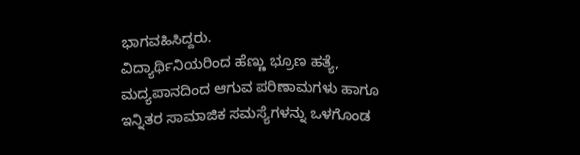ಭಾಗವಹಿಸಿದ್ದರು.
ವಿದ್ಯಾರ್ಥಿನಿಯರಿಂದ ಹೆಣ್ಣು ಭ್ರೂಣ ಹತ್ಯೆ, ಮದ್ಯಪಾನದಿಂದ ಆಗುವ ಪರಿಣಾಮಗಳು ಹಾಗೂ ಇನ್ನಿತರ ಸಾಮಾಜಿಕ ಸಮಸ್ಯೆಗಳನ್ನು ಒಳಗೊಂಡ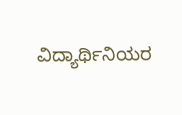ವಿದ್ಯಾರ್ಥಿನಿಯರ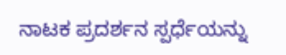ನಾಟಕ ಪ್ರದರ್ಶನ ಸ್ಪರ್ಧೆಯನ್ನು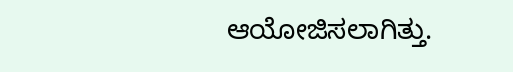ಆಯೋಜಿಸಲಾಗಿತ್ತು.